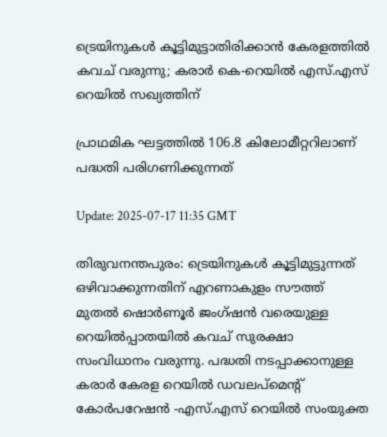ട്രെയിനുകള്‍ കൂട്ടിമുട്ടാതിരിക്കാന്‍ കേരളത്തിൽ കവച് വരുന്നു; കരാര്‍ കെ-റെയില്‍ എസ്.എസ് റെയില്‍ സഖ്യത്തിന്

പ്രാഥമിക ഘട്ടത്തിൽ 106.8 കിലോമീറ്ററിലാണ് പദ്ധതി പരിഗണിക്കുന്നത്

Update: 2025-07-17 11:35 GMT

തിരുവനന്തപുരം: ട്രെയിനുകള്‍ കൂട്ടിമുട്ടുന്നത് ഒഴിവാക്കുന്നതിന് എറണാകുളം സൗത്ത് മുതല്‍ ഷൊര്‍ണൂര്‍ ജംഗ്ഷന്‍ വരെയുള്ള റെയില്‍പ്പാതയില്‍ കവച് സുരക്ഷാ സംവിധാനം വരുന്നു. പദ്ധതി നടപ്പാക്കാനുള്ള കരാര്‍ കേരള റെയില്‍ ഡവലപ്‌മെന്റ് കോര്‍പറേഷന്‍ -എസ്.എസ് റെയില്‍ സംയുക്ത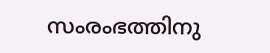സംരംഭത്തിനു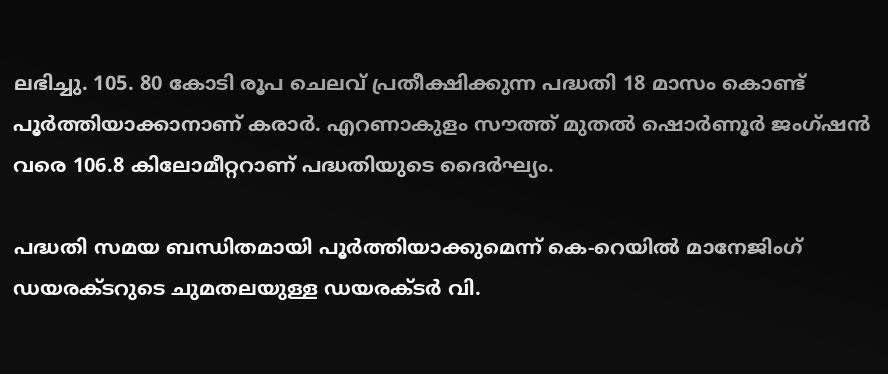ലഭിച്ചു. 105. 80 കോടി രൂപ ചെലവ് പ്രതീക്ഷിക്കുന്ന പദ്ധതി 18 മാസം കൊണ്ട് പൂര്‍ത്തിയാക്കാനാണ് കരാര്‍. എറണാകുളം സൗത്ത് മുതല്‍ ഷൊര്‍ണൂര്‍ ജംഗ്ഷന്‍ വരെ 106.8 കിലോമീറ്ററാണ് പദ്ധതിയുടെ ദൈര്‍ഘ്യം.

പദ്ധതി സമയ ബന്ധിതമായി പൂര്‍ത്തിയാക്കുമെന്ന് കെ-റെയില്‍ മാനേജിംഗ് ഡയരക്ടറുടെ ചുമതലയുള്ള ഡയരക്ടര്‍ വി.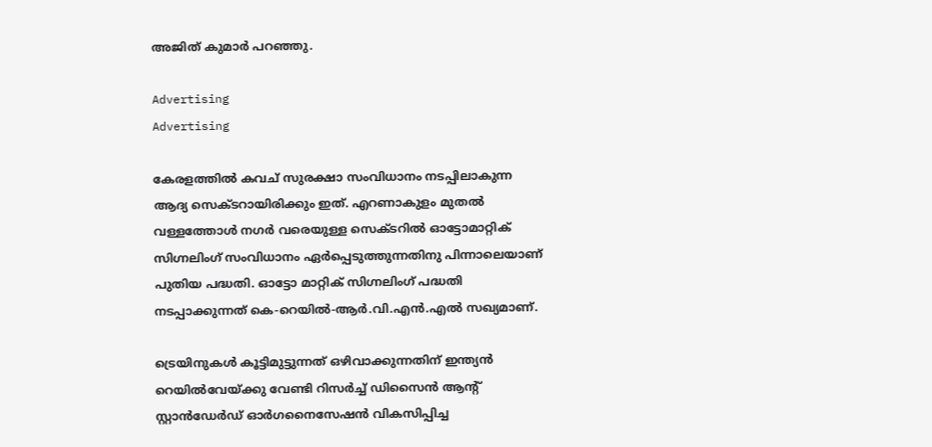അജിത് കുമാര്‍ പറഞ്ഞു.

Advertising
Advertising

കേരളത്തില്‍ കവച് സുരക്ഷാ സംവിധാനം നടപ്പിലാകുന്ന ആദ്യ സെക്ടറായിരിക്കും ഇത്. എറണാകുളം മുതല്‍ വള്ളത്തോള്‍ നഗര്‍ വരെയുള്ള സെക്ടറില്‍ ഓട്ടോമാറ്റിക് സിഗ്നലിംഗ് സംവിധാനം ഏര്‍പ്പെടുത്തുന്നതിനു പിന്നാലെയാണ് പുതിയ പദ്ധതി. ഓട്ടോ മാറ്റിക് സിഗ്നലിംഗ് പദ്ധതി നടപ്പാക്കുന്നത് കെ-റെയില്‍-ആര്‍.വി.എന്‍.എല്‍ സഖ്യമാണ്.

ട്രെയിനുകള്‍ കൂട്ടിമുട്ടുന്നത് ഒഴിവാക്കുന്നതിന് ഇന്ത്യന്‍ റെയില്‍വേയ്ക്കു വേണ്ടി റിസര്‍ച്ച് ഡിസൈന്‍ ആന്റ് സ്റ്റാന്‍ഡേര്‍ഡ് ഓര്‍ഗനൈസേഷന്‍ വികസിപ്പിച്ച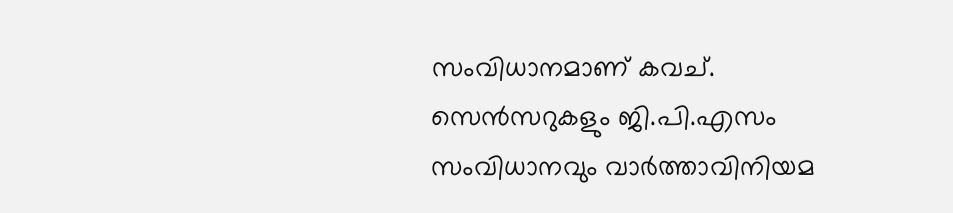സംവിധാനമാണ് കവച്. സെന്‍സറുകളും ജി.പി.എസം സംവിധാനവും വാര്‍ത്താവിനിയമ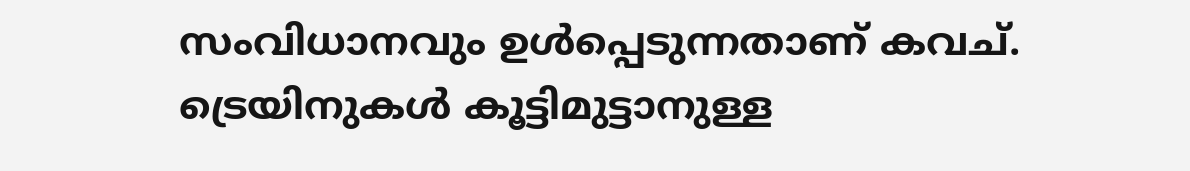സംവിധാനവും ഉള്‍പ്പെടുന്നതാണ് കവച്. ട്രെയിനുകള്‍ കൂട്ടിമുട്ടാനുള്ള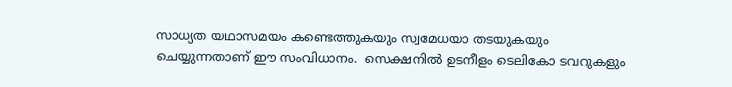സാധ്യത യഥാസമയം കണ്ടെത്തുകയും സ്വമേധയാ തടയുകയും ചെയ്യുന്നതാണ് ഈ സംവിധാനം.  സെക്ഷനില്‍ ഉടനീളം ടെലികോ ടവറുകളും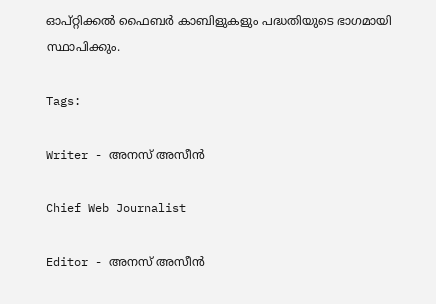ഓപ്റ്റിക്കല്‍ ഫൈബര്‍ കാബിളുകളും പദ്ധതിയുടെ ഭാഗമായി സ്ഥാപിക്കും.

Tags:

Writer - അനസ് അസീന്‍

Chief Web Journalist

Editor - അനസ് അസീന്‍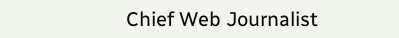Chief Web Journalist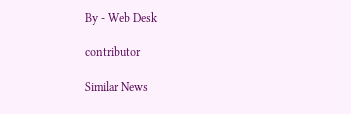By - Web Desk

contributor

Similar News